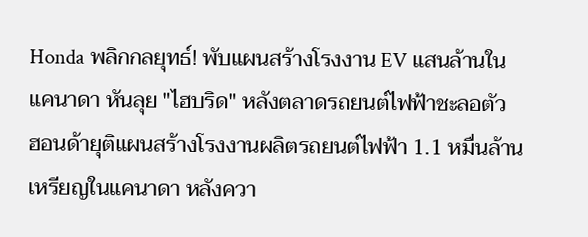Honda พลิกกลยุทธ์! พับแผนสร้างโรงงาน EV แสนล้านในแคนาดา หันลุย "ไฮบริด" หลังตลาดรถยนต์ไฟฟ้าชะลอตัว
ฮอนด้ายุติแผนสร้างโรงงานผลิตรถยนต์ไฟฟ้า 1.1 หมื่นล้านเหรียญในแคนาดา หลังควา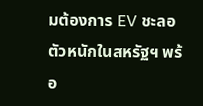มต้องการ EV ชะลอตัวหนักในสหรัฐฯ พร้อ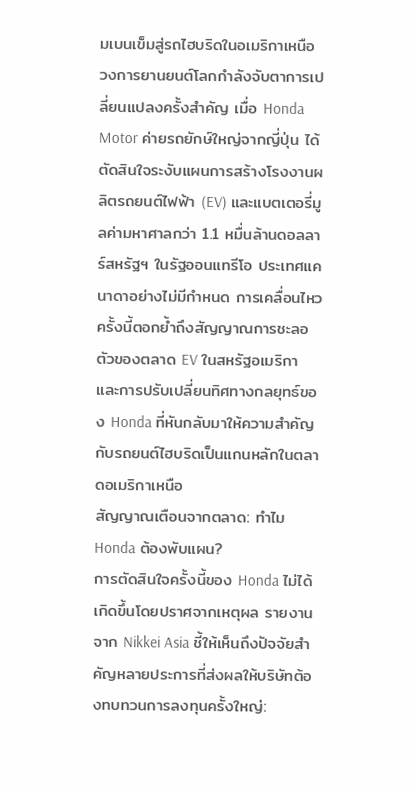มเบนเข็มสู่รถไฮบริดในอเมริกาเหนือ
วงการยานยนต์โลกกำลังจับตาการเปลี่ยนแปลงครั้งสำคัญ เมื่อ Honda Motor ค่ายรถยักษ์ใหญ่จากญี่ปุ่น ได้ตัดสินใจระงับแผนการสร้างโรงงานผลิตรถยนต์ไฟฟ้า (EV) และแบตเตอรี่มูลค่ามหาศาลกว่า 1.1 หมื่นล้านดอลลาร์สหรัฐฯ ในรัฐออนแทรีโอ ประเทศแคนาดาอย่างไม่มีกำหนด การเคลื่อนไหวครั้งนี้ตอกย้ำถึงสัญญาณการชะลอตัวของตลาด EV ในสหรัฐอเมริกา และการปรับเปลี่ยนทิศทางกลยุทธ์ของ Honda ที่หันกลับมาให้ความสำคัญกับรถยนต์ไฮบริดเป็นแกนหลักในตลาดอเมริกาเหนือ
สัญญาณเตือนจากตลาด: ทำไม Honda ต้องพับแผน?
การตัดสินใจครั้งนี้ของ Honda ไม่ได้เกิดขึ้นโดยปราศจากเหตุผล รายงานจาก Nikkei Asia ชี้ให้เห็นถึงปัจจัยสำคัญหลายประการที่ส่งผลให้บริษัทต้องทบทวนการลงทุนครั้งใหญ่: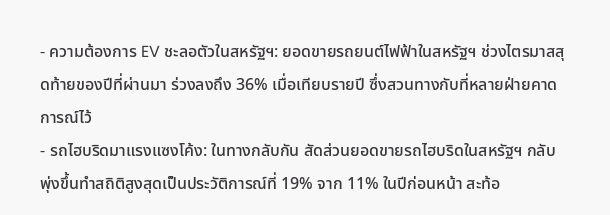- ความต้องการ EV ชะลอตัวในสหรัฐฯ: ยอดขายรถยนต์ไฟฟ้าในสหรัฐฯ ช่วงไตรมาสสุดท้ายของปีที่ผ่านมา ร่วงลงถึง 36% เมื่อเทียบรายปี ซึ่งสวนทางกับที่หลายฝ่ายคาดการณ์ไว้
- รถไฮบริดมาแรงแซงโค้ง: ในทางกลับกัน สัดส่วนยอดขายรถไฮบริดในสหรัฐฯ กลับพุ่งขึ้นทำสถิติสูงสุดเป็นประวัติการณ์ที่ 19% จาก 11% ในปีก่อนหน้า สะท้อ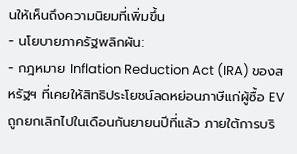นให้เห็นถึงความนิยมที่เพิ่มขึ้น
- นโยบายภาครัฐพลิกผัน:
- กฎหมาย Inflation Reduction Act (IRA) ของสหรัฐฯ ที่เคยให้สิทธิประโยชน์ลดหย่อนภาษีแก่ผู้ซื้อ EV ถูกยกเลิกไปในเดือนกันยายนปีที่แล้ว ภายใต้การบริ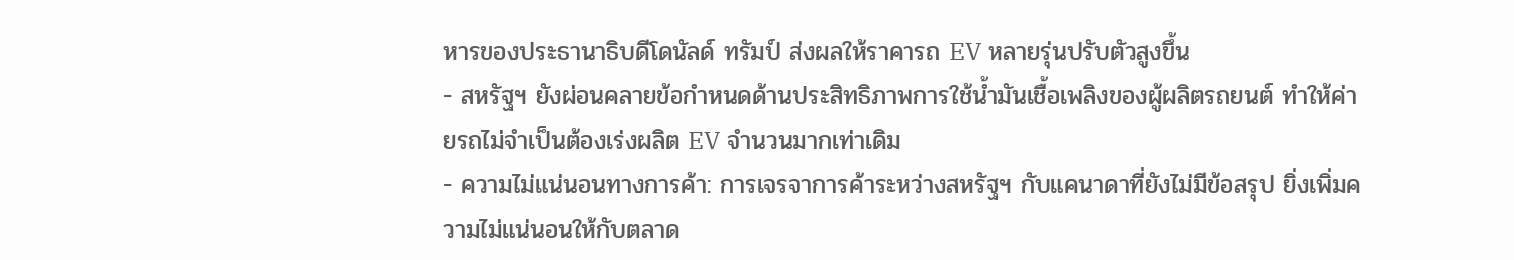หารของประธานาธิบดีโดนัลด์ ทรัมป์ ส่งผลให้ราคารถ EV หลายรุ่นปรับตัวสูงขึ้น
- สหรัฐฯ ยังผ่อนคลายข้อกำหนดด้านประสิทธิภาพการใช้น้ำมันเชื้อเพลิงของผู้ผลิตรถยนต์ ทำให้ค่ายรถไม่จำเป็นต้องเร่งผลิต EV จำนวนมากเท่าเดิม
- ความไม่แน่นอนทางการค้า: การเจรจาการค้าระหว่างสหรัฐฯ กับแคนาดาที่ยังไม่มีข้อสรุป ยิ่งเพิ่มความไม่แน่นอนให้กับตลาด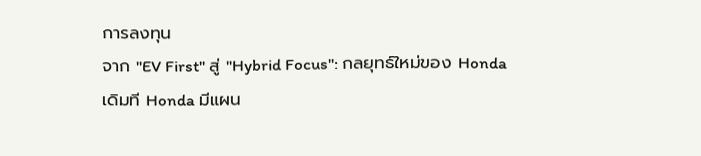การลงทุน
จาก "EV First" สู่ "Hybrid Focus": กลยุทธ์ใหม่ของ Honda
เดิมที Honda มีแผน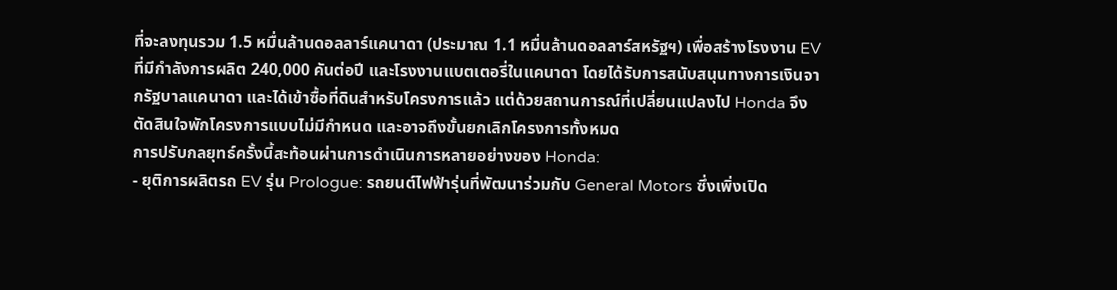ที่จะลงทุนรวม 1.5 หมื่นล้านดอลลาร์แคนาดา (ประมาณ 1.1 หมื่นล้านดอลลาร์สหรัฐฯ) เพื่อสร้างโรงงาน EV ที่มีกำลังการผลิต 240,000 คันต่อปี และโรงงานแบตเตอรี่ในแคนาดา โดยได้รับการสนับสนุนทางการเงินจากรัฐบาลแคนาดา และได้เข้าซื้อที่ดินสำหรับโครงการแล้ว แต่ด้วยสถานการณ์ที่เปลี่ยนแปลงไป Honda จึงตัดสินใจพักโครงการแบบไม่มีกำหนด และอาจถึงขั้นยกเลิกโครงการทั้งหมด
การปรับกลยุทธ์ครั้งนี้สะท้อนผ่านการดำเนินการหลายอย่างของ Honda:
- ยุติการผลิตรถ EV รุ่น Prologue: รถยนต์ไฟฟ้ารุ่นที่พัฒนาร่วมกับ General Motors ซึ่งเพิ่งเปิด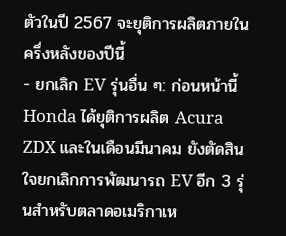ตัวในปี 2567 จะยุติการผลิตภายในครึ่งหลังของปีนี้
- ยกเลิก EV รุ่นอื่น ๆ: ก่อนหน้านี้ Honda ได้ยุติการผลิต Acura ZDX และในเดือนมีนาคม ยังตัดสินใจยกเลิกการพัฒนารถ EV อีก 3 รุ่นสำหรับตลาดอเมริกาเห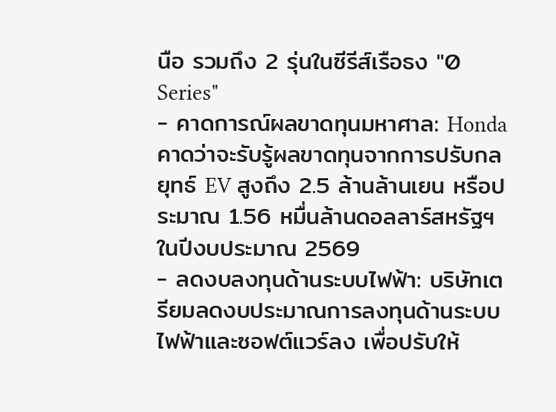นือ รวมถึง 2 รุ่นในซีรีส์เรือธง "0 Series"
- คาดการณ์ผลขาดทุนมหาศาล: Honda คาดว่าจะรับรู้ผลขาดทุนจากการปรับกลยุทธ์ EV สูงถึง 2.5 ล้านล้านเยน หรือประมาณ 1.56 หมื่นล้านดอลลาร์สหรัฐฯ ในปีงบประมาณ 2569
- ลดงบลงทุนด้านระบบไฟฟ้า: บริษัทเตรียมลดงบประมาณการลงทุนด้านระบบไฟฟ้าและซอฟต์แวร์ลง เพื่อปรับให้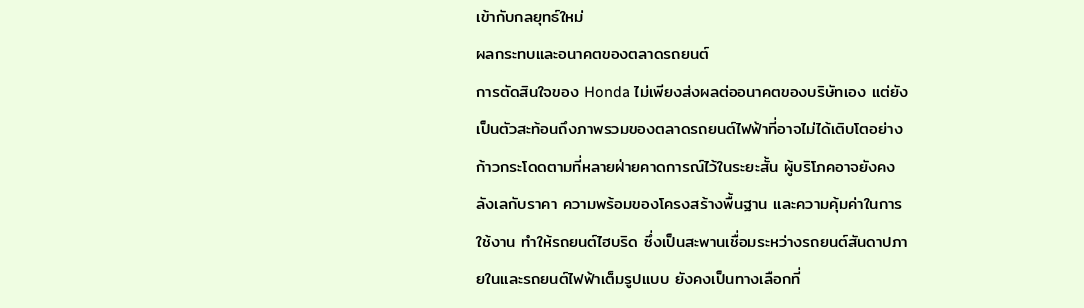เข้ากับกลยุทธ์ใหม่
ผลกระทบและอนาคตของตลาดรถยนต์
การตัดสินใจของ Honda ไม่เพียงส่งผลต่ออนาคตของบริษัทเอง แต่ยังเป็นตัวสะท้อนถึงภาพรวมของตลาดรถยนต์ไฟฟ้าที่อาจไม่ได้เติบโตอย่างก้าวกระโดดตามที่หลายฝ่ายคาดการณ์ไว้ในระยะสั้น ผู้บริโภคอาจยังคงลังเลกับราคา ความพร้อมของโครงสร้างพื้นฐาน และความคุ้มค่าในการใช้งาน ทำให้รถยนต์ไฮบริด ซึ่งเป็นสะพานเชื่อมระหว่างรถยนต์สันดาปภายในและรถยนต์ไฟฟ้าเต็มรูปแบบ ยังคงเป็นทางเลือกที่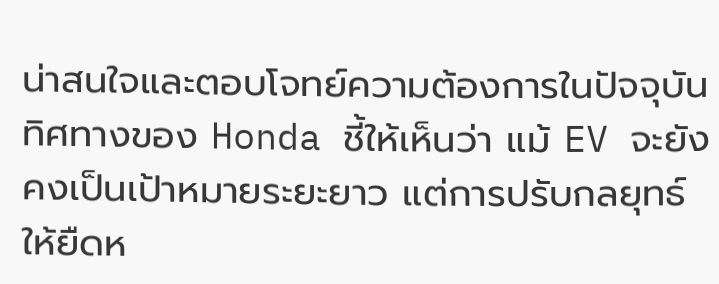น่าสนใจและตอบโจทย์ความต้องการในปัจจุบัน
ทิศทางของ Honda ชี้ให้เห็นว่า แม้ EV จะยังคงเป็นเป้าหมายระยะยาว แต่การปรับกลยุทธ์ให้ยืดห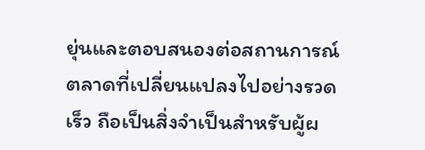ยุ่นและตอบสนองต่อสถานการณ์ตลาดที่เปลี่ยนแปลงไปอย่างรวดเร็ว ถือเป็นสิ่งจำเป็นสำหรับผู้ผ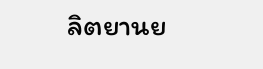ลิตยานย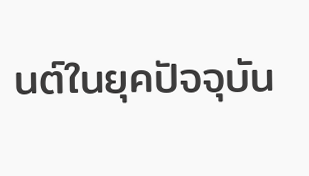นต์ในยุคปัจจุบัน